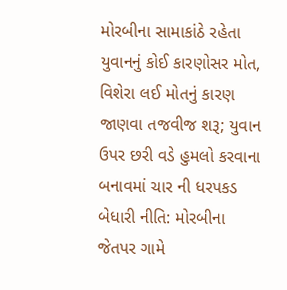મોરબીના સામાકાંઠે રહેતા યુવાનનું કોઈ કારણોસર મોત, વિશેરા લઈ મોતનું કારણ જાણવા તજવીજ શરૂ; યુવાન ઉપર છરી વડે હુમલો કરવાના બનાવમાં ચાર ની ધરપકડ બેધારી નીતિ: મોરબીના જેતપર ગામે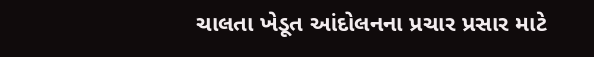ચાલતા ખેડૂત આંદોલનના પ્રચાર પ્રસાર માટે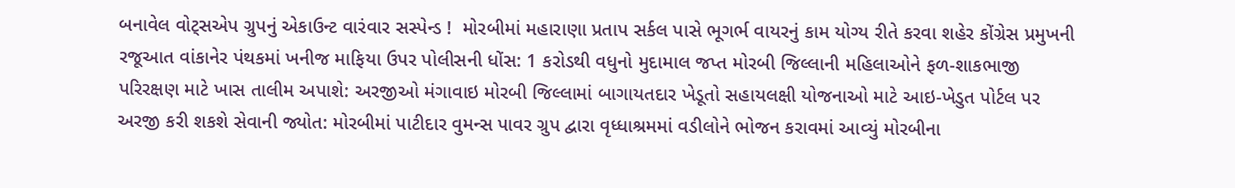બનાવેલ વોટ્સએપ ગ્રુપનું એકાઉન્ટ વારંવાર સસ્પેન્ડ !  મોરબીમાં મહારાણા પ્રતાપ સર્કલ પાસે ભૂગર્ભ વાયરનું કામ યોગ્ય રીતે કરવા શહેર કોંગ્રેસ પ્રમુખની રજૂઆત વાંકાનેર પંથકમાં ખનીજ માફિયા ઉપર પોલીસની ધોંસ: 1 કરોડથી વધુનો મુદામાલ જપ્ત મોરબી જિલ્લાની મહિલાઓને ફળ-શાકભાજી પરિરક્ષણ માટે ખાસ તાલીમ અપાશે: અરજીઓ મંગાવાઇ મોરબી જિલ્લામાં બાગાયતદાર ખેડૂતો સહાયલક્ષી યોજનાઓ માટે આઇ-ખેડુત પોર્ટલ પર અરજી કરી શકશે સેવાની જ્યોત: મોરબીમાં પાટીદાર વુમન્સ પાવર ગ્રુપ દ્વારા વૃધ્ધાશ્રમમાં વડીલોને ભોજન કરાવમાં આવ્યું મોરબીના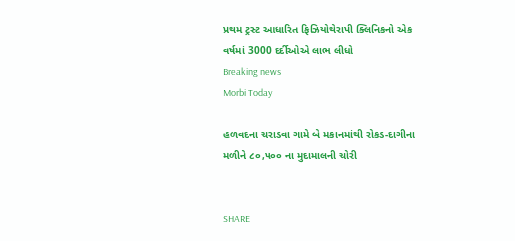પ્રથમ ટ્રસ્ટ આધારિત ફિઝિયોથેરાપી ક્લિનિકનો એક વર્ષમાં 3000 દર્દીઓએ લાભ લીધો
Breaking news
Morbi Today

હળવદના ચરાડવા ગામે બે મકાનમાંથી રોકડ-દાગીના મળીને ૮૦,૫૦૦ ના મુદામાલની ચોરી


SHARE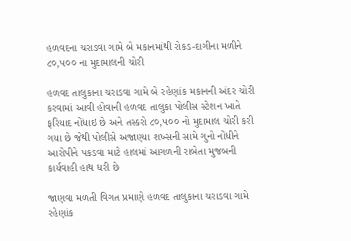હળવદના ચરાડવા ગામે બે મકાનમાંથી રોકડ-દાગીના મળીને ૮૦,૫૦૦ ના મુદામાલની ચોરી

હળવદ તાલુકાના ચરાડવા ગામે બે રહેણાંક મકાનની અંદર ચોરી કરવામાં આવી હોવાની હળવદ તાલુકા પોલીસ સ્ટેશન ખાતે ફરિયાદ નોંધાઇ છે અને તસ્કરો ૮૦,૫૦૦ નો મુદામાલ ચોરી કરી ગયા છે જેથી પોલીસે અજાણ્યા શખ્સની સામે ગુનો નોંધીને આરોપીને પકડવા માટે હાલમાં આગળની રાબેતા મુજબની કાર્યવાહી હાથ ધરી છે

જાણવા મળતી વિગત પ્રમાણે હળવદ તાલુકાના ચરાડવા ગામે રહેણાંક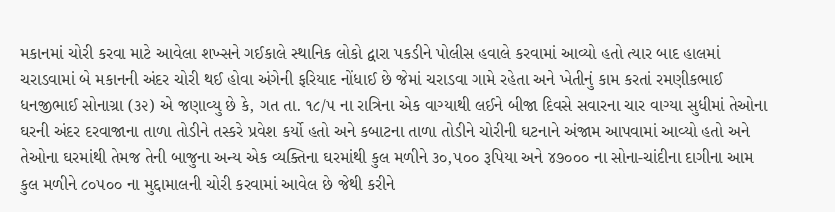મકાનમાં ચોરી કરવા માટે આવેલા શખ્સને ગઈકાલે સ્થાનિક લોકો દ્વારા પકડીને પોલીસ હવાલે કરવામાં આવ્યો હતો ત્યાર બાદ હાલમાં ચરાડવામાં બે મકાનની અંદર ચોરી થઈ હોવા અંગેની ફરિયાદ નોંધાઈ છે જેમાં ચરાડવા ગામે રહેતા અને ખેતીનું કામ કરતાં રમણીકભાઈ ધનજીભાઈ સોનાગ્રા (૩૨) એ જણાવ્યુ છે કે, ગત તા. ૧૮/૫ ના રાત્રિના એક વાગ્યાથી લઈને બીજા દિવસે સવારના ચાર વાગ્યા સુધીમાં તેઓના ઘરની અંદર દરવાજાના તાળા તોડીને તસ્કરે પ્રવેશ કર્યો હતો અને કબાટના તાળા તોડીને ચોરીની ઘટનાને અંજામ આપવામાં આવ્યો હતો અને તેઓના ઘરમાંથી તેમજ તેની બાજુના અન્ય એક વ્યક્તિના ઘરમાંથી કુલ મળીને ૩૦,૫૦૦ રૂપિયા અને ૪૭૦૦૦ ના સોના-ચાંદીના દાગીના આમ કુલ મળીને ૮૦૫૦૦ ના મુદ્દામાલની ચોરી કરવામાં આવેલ છે જેથી કરીને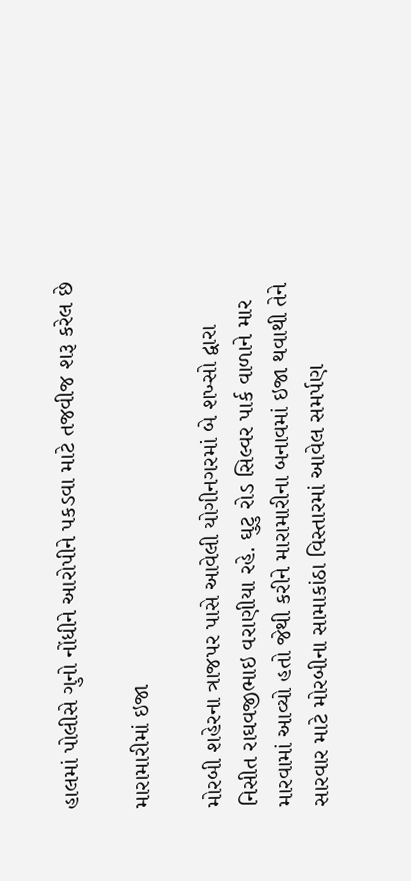હાલમાં પોલીસે ગુનો નોંધીને આરોપીને પકડવા માટે તજવીજ શરૂ કરેલ છે

મારામારીમાં ઇજા

મોરબી શહેરના ત્રાજપર પાસે આવેલી યોગીનગરમાં બે શખ્સો દ્વારા નિસીત રાઘવજીભાઇ વરાણીયા રહે. ઘુટુ રોડ સિલ્વર પાર્ક વાળાને માર મારવામાં આવ્યો હતો જેથી કરીને મારામારીના બનાવમાં ઇજા થવાથી તેને સારવાર માટે મોરબીના સામાકાંઠા વિસ્તારમાં આવેલ સમર્પણ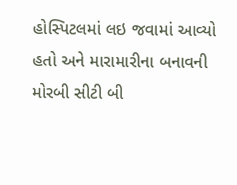હોસ્પિટલમાં લઇ જવામાં આવ્યો હતો અને મારામારીના બનાવની મોરબી સીટી બી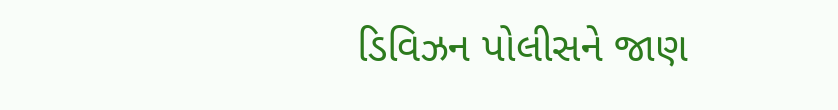ડિવિઝન પોલીસને જાણ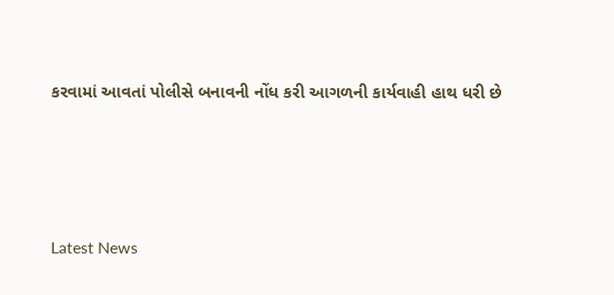કરવામાં આવતાં પોલીસે બનાવની નોંધ કરી આગળની કાર્યવાહી હાથ ધરી છે






Latest News